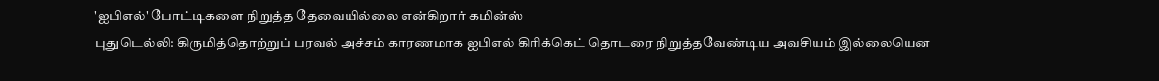'ஐபிஎல்' போட்டிகளை நிறுத்த தேவையில்லை என்கிறார் கமின்ஸ்
புதுடெல்லி: கிருமித்தொற்றுப் பரவல் அச்சம் காரணமாக ஐபிஎல் கிரிக்கெட் தொடரை நிறுத்தவேண்டிய அவசியம் இல்லையென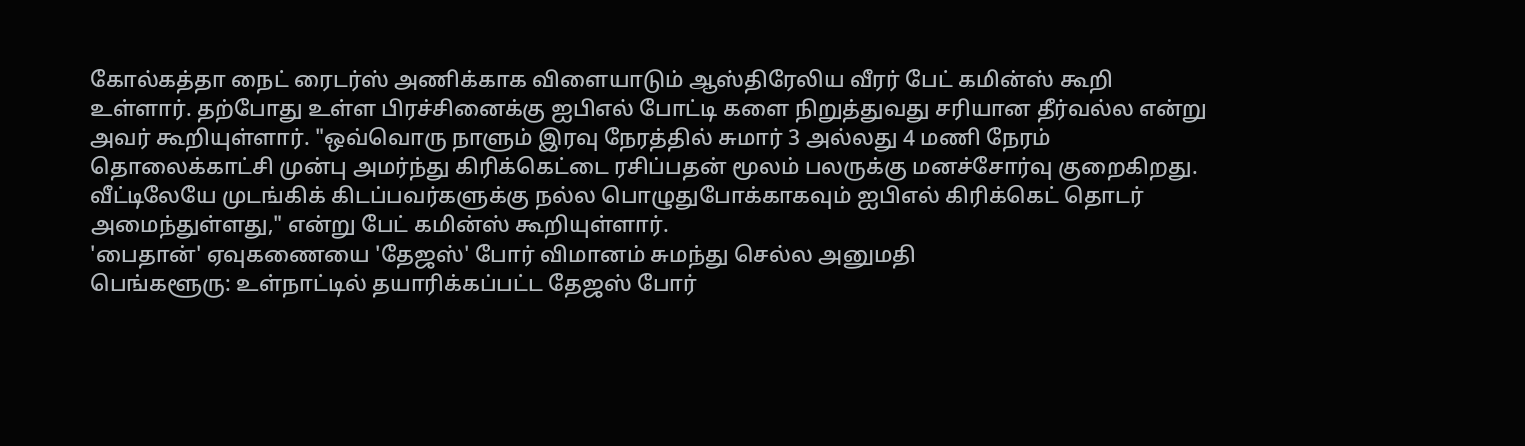கோல்கத்தா நைட் ரைடர்ஸ் அணிக்காக விளையாடும் ஆஸ்திரேலிய வீரர் பேட் கமின்ஸ் கூறி உள்ளார். தற்போது உள்ள பிரச்சினைக்கு ஐபிஎல் போட்டி களை நிறுத்துவது சரியான தீர்வல்ல என்று அவர் கூறியுள்ளார். "ஒவ்வொரு நாளும் இரவு நேரத்தில் சுமார் 3 அல்லது 4 மணி நேரம் தொலைக்காட்சி முன்பு அமர்ந்து கிரிக்கெட்டை ரசிப்பதன் மூலம் பலருக்கு மனச்சோர்வு குறைகிறது. வீட்டிலேயே முடங்கிக் கிடப்பவர்களுக்கு நல்ல பொழுதுபோக்காகவும் ஐபிஎல் கிரிக்கெட் தொடர் அமைந்துள்ளது," என்று பேட் கமின்ஸ் கூறியுள்ளார்.
'பைதான்' ஏவுகணையை 'தேஜஸ்' போர் விமானம் சுமந்து செல்ல அனுமதி
பெங்களூரு: உள்நாட்டில் தயாரிக்கப்பட்ட தேஜஸ் போர்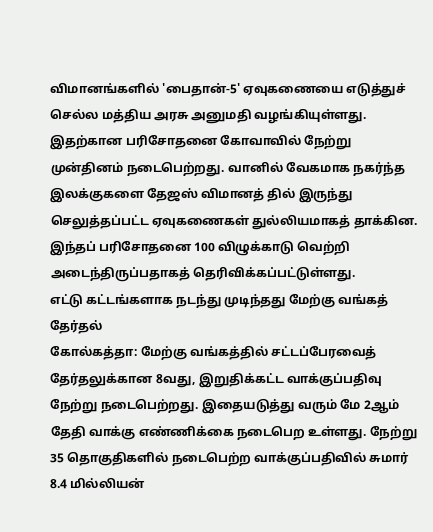விமானங்களில் 'பைதான்-5' ஏவுகணையை எடுத்துச் செல்ல மத்திய அரசு அனுமதி வழங்கியுள்ளது. இதற்கான பரிசோதனை கோவாவில் நேற்று முன்தினம் நடைபெற்றது. வானில் வேகமாக நகர்ந்த இலக்குகளை தேஜஸ் விமானத் தில் இருந்து செலுத்தப்பட்ட ஏவுகணைகள் துல்லியமாகத் தாக்கின. இந்தப் பரிசோதனை 100 விழுக்காடு வெற்றி அடைந்திருப்பதாகத் தெரிவிக்கப்பட்டுள்ளது.
எட்டு கட்டங்களாக நடந்து முடிந்தது மேற்கு வங்கத் தேர்தல்
கோல்கத்தா: மேற்கு வங்கத்தில் சட்டப்பேரவைத் தேர்தலுக்கான 8வது, இறுதிக்கட்ட வாக்குப்பதிவு நேற்று நடைபெற்றது. இதையடுத்து வரும் மே 2ஆம் தேதி வாக்கு எண்ணிக்கை நடைபெற உள்ளது. நேற்று 35 தொகுதிகளில் நடைபெற்ற வாக்குப்பதிவில் சுமார் 8.4 மில்லியன்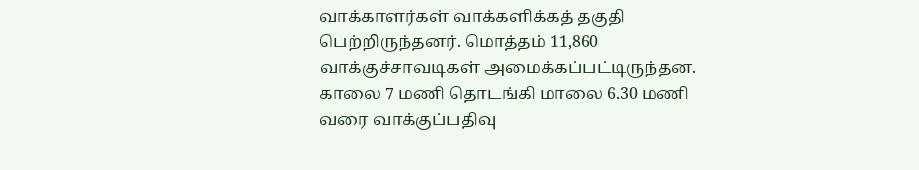வாக்காளர்கள் வாக்களிக்கத் தகுதி பெற்றிருந்தனர். மொத்தம் 11,860 வாக்குச்சாவடிகள் அமைக்கப்பட்டிருந்தன. காலை 7 மணி தொடங்கி மாலை 6.30 மணி வரை வாக்குப்பதிவு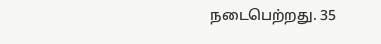நடைபெற்றது. 35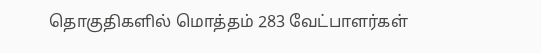தொகுதிகளில் மொத்தம் 283 வேட்பாளர்கள்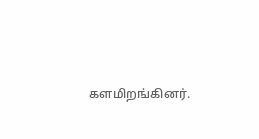களமிறங்கினர்.